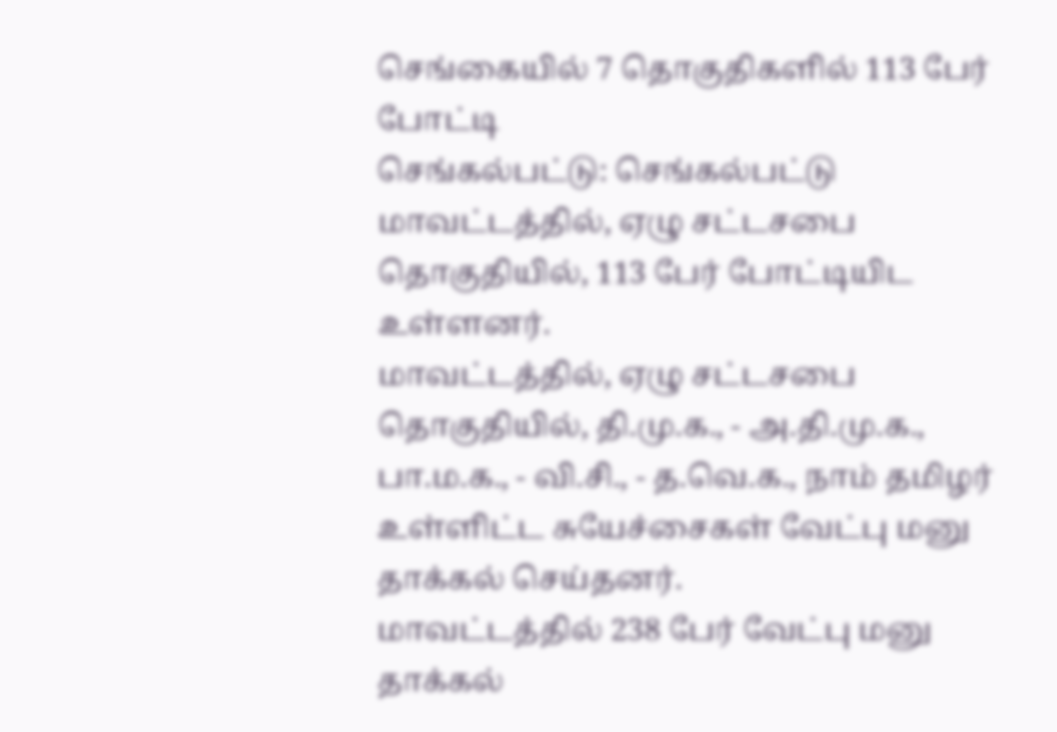செங்கையில் 7 தொகுதிகளில் 113 பேர் போட்டி
செங்கல்பட்டு: செங்கல்பட்டு மாவட்டத்தில், ஏழு சட்டசபை தொகுதியில், 113 பேர் போட்டியிட உள்ளனர்.
மாவட்டத்தில், ஏழு சட்டசபை தொகுதியில், தி.மு.க., - அ.தி.மு.க., பா.ம.க., - வி.சி., - த.வெ.க., நாம் தமிழர் உள்ளிட்ட சுயேச்சைகள் வேட்பு மனு தாக்கல் செய்தனர்.
மாவட்டத்தில் 238 பேர் வேட்பு மனு தாக்கல்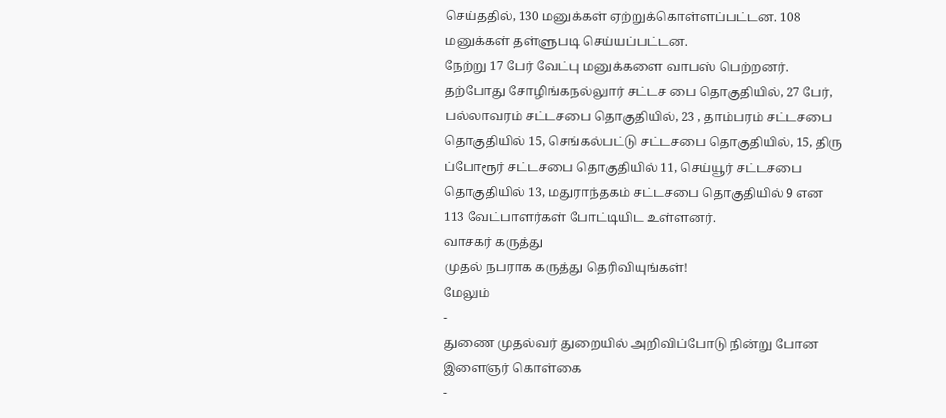செய்ததில், 130 மனுக்கள் ஏற்றுக்கொள்ளப்பட்டன. 108 மனுக்கள் தள்ளுபடி செய்யப்பட்டன.
நேற்று 17 பேர் வேட்பு மனுக்களை வாபஸ் பெற்றனர்.
தற்போது சோழிங்கநல்லுார் சட்டச பை தொகுதியில், 27 பேர், பல்லாவரம் சட்டசபை தொகுதியில், 23 , தாம்பரம் சட்டசபை தொகுதியில் 15, செங்கல்பட்டு சட்டசபை தொகுதியில், 15, திரு ப்போரூர் சட்டசபை தொகுதியில் 11, செய்யூர் சட்டசபை தொகுதியில் 13, மதுராந்தகம் சட்டசபை தொகுதியில் 9 என 113 வேட்பாளர்கள் போட்டியிட உள்ளனர்.
வாசகர் கருத்து
முதல் நபராக கருத்து தெரிவியுங்கள்!
மேலும்
-
துணை முதல்வர் துறையில் அறிவிப்போடு நின்று போன இளைஞர் கொள்கை
-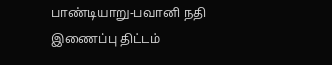பாண்டியாறு-பவானி நதி இணைப்பு திட்டம்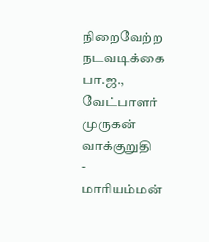நிறைவேற்ற நடவடிக்கை பா.ஜ., வேட்பாளர் முருகன் வாக்குறுதி
-
மாரியம்மன்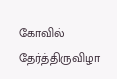கோவில் தேர்த்திருவிழா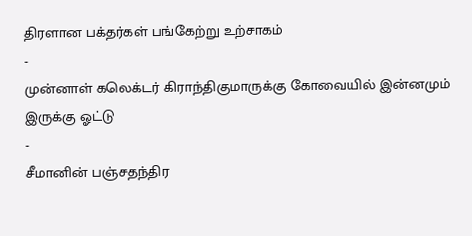திரளான பக்தர்கள் பங்கேற்று உற்சாகம்
-
முன்னாள் கலெக்டர் கிராந்திகுமாருக்கு கோவையில் இன்னமும் இருக்கு ஓட்டு
-
சீமானின் பஞ்சதந்திர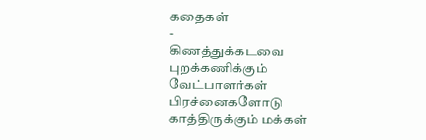கதைகள்
-
கிணத்துக்கடவை புறக்கணிக்கும் வேட்பாளர்கள் பிரச்னைகளோடு காத்திருக்கும் மக்கள்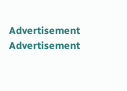Advertisement
Advertisement